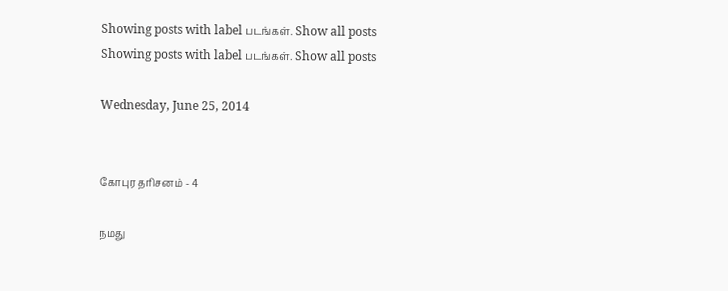Showing posts with label படங்கள். Show all posts
Showing posts with label படங்கள். Show all posts

Wednesday, June 25, 2014


கோபுர தரிசனம் - 4

நமது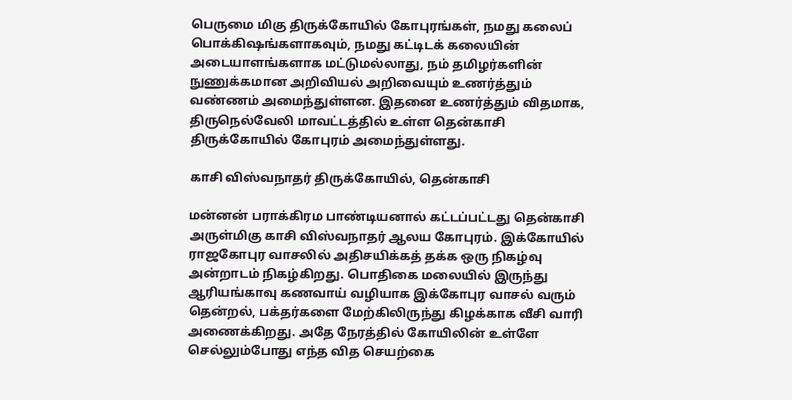பெருமை மிகு திருக்கோயில் கோபுரங்கள், நமது கலைப் பொக்கிஷங்களாகவும், நமது கட்டிடக் கலையின் அடையாளங்களாக மட்டுமல்லாது, நம் தமிழர்களின் நுணுக்கமான அறிவியல் அறிவையும் உணர்த்தும் வண்ணம் அமைந்துள்ளன. இதனை உணர்த்தும் விதமாக, திருநெல்வேலி மாவட்டத்தில் உள்ள தென்காசி திருக்கோயில் கோபுரம் அமைந்துள்ளது.

காசி விஸ்வநாதர் திருக்கோயில், தென்காசி

மன்னன் பராக்கிரம பாண்டியனால் கட்டப்பட்டது தென்காசி அருள்மிகு காசி விஸ்வநாதர் ஆலய கோபுரம். இக்கோயில் ராஜகோபுர வாசலில் அதிசயிக்கத் தக்க ஒரு நிகழ்வு அன்றாடம் நிகழ்கிறது. பொதிகை மலையில் இருந்து ஆரியங்காவு கணவாய் வழியாக இக்கோபுர வாசல் வரும் தென்றல், பக்தர்களை மேற்கிலிருந்து கிழக்காக வீசி வாரி அணைக்கிறது. அதே நேரத்தில் கோயிலின் உள்ளே செல்லும்போது எந்த வித செயற்கை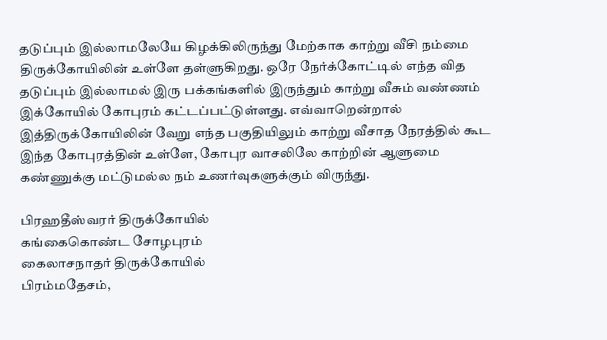தடுப்பும் இல்லாமலேயே கிழக்கிலிருந்து மேற்காக காற்று வீசி நம்மை திருக்கோயிலின் உள்ளே தள்ளுகிறது. ஒரே நேர்க்கோட்டில் எந்த வித தடுப்பும் இல்லாமல் இரு பக்கங்களில் இருந்தும் காற்று வீசும் வண்ணம் இக்கோயில் கோபுரம் கட்டப்பட்டுள்ளது. எவ்வாறென்றால் இத்திருக்கோயிலின் வேறு எந்த பகுதியிலும் காற்று வீசாத நேரத்தில் கூட இந்த கோபுரத்தின் உள்ளே, கோபுர வாசலிலே காற்றின் ஆளுமை கண்ணுக்கு மட்டுமல்ல நம் உணர்வுகளுக்கும் விருந்து.

பிரஹ‌தீ‌ஸ்வர‌ர் திருக்கோயில்
கங்கைகொண்ட சோழபுரம்
கைலாசநாதர் திருக்கோயில்
பிரம்மதேசம்,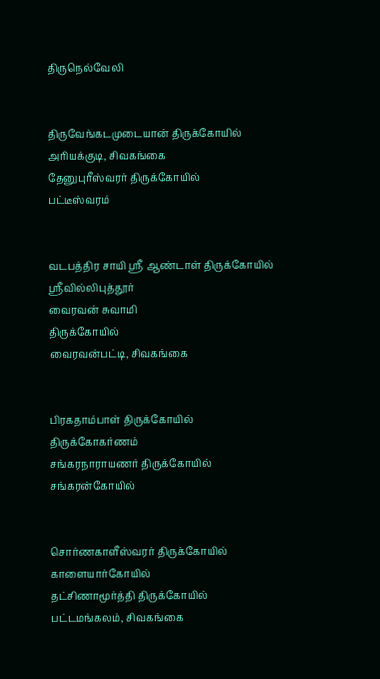திருநெல்வேலி


திருவேங்கடமுடையான் திருக்கோயில்
அரியக்குடி, சிவகங்கை
தேனுபுரீஸ்வரர் திருக்கோயில்
பட்டீஸ்வரம்


வடபத்திர சாயி ஸ்ரீ ஆண்டாள் திருக்கோயில்
ஸ்ரீவில்லிபுத்தூர்
வைரவன் சுவாமி
திருக்கோயில்
வைரவன்பட்டி, சிவகங்கை


பிரகதாம்பாள் திருக்கோயில்
திருக்கோகர்ணம்
சங்கரநாராயணர் திருக்கோயில்
சங்கரன்கோயில்


சொர்ணகாளீஸ்வரர் திருக்கோயில்
காளையார்கோயில்
தட்சிணாமூர்த்தி திருக்கோயில்
பட்டமங்கலம், சிவகங்கை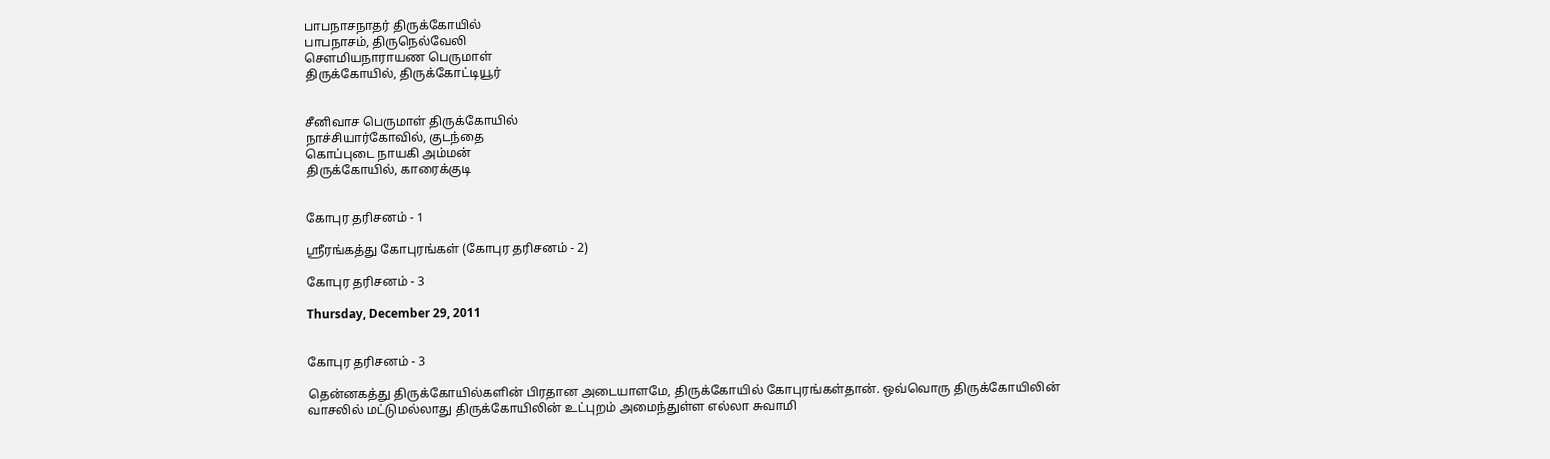பாபநாசநாதர் திருக்கோயில்
பாபநாசம், திருநெல்வேலி
சௌமியநாராயண பெருமாள்
திருக்கோயில், திருக்கோட்டியூர்


சீனிவாச பெருமாள் திருக்கோயில்
நாச்சியார்கோவில், குடந்தை
கொப்புடை நாயகி அம்மன்
திருக்கோயில், காரைக்குடி


கோபுர தரிசனம் - 1

ஸ்ரீரங்கத்து கோபுரங்கள் (கோபுர தரிசனம் - 2)

கோபுர தரிசனம் - 3

Thursday, December 29, 2011


கோபுர தரிசனம் - 3

தென்னகத்து திருக்கோயில்களின் பிரதான அடையாளமே, திருக்கோயில் கோபுரங்கள்தான். ஒவ்வொரு திருக்கோயிலின் வாசலில் மட்டுமல்லாது திருக்கோயிலின் உட்புறம் அமைந்துள்ள எல்லா சுவாமி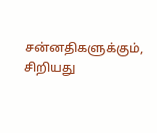சன்னதிகளுக்கும், சிறியது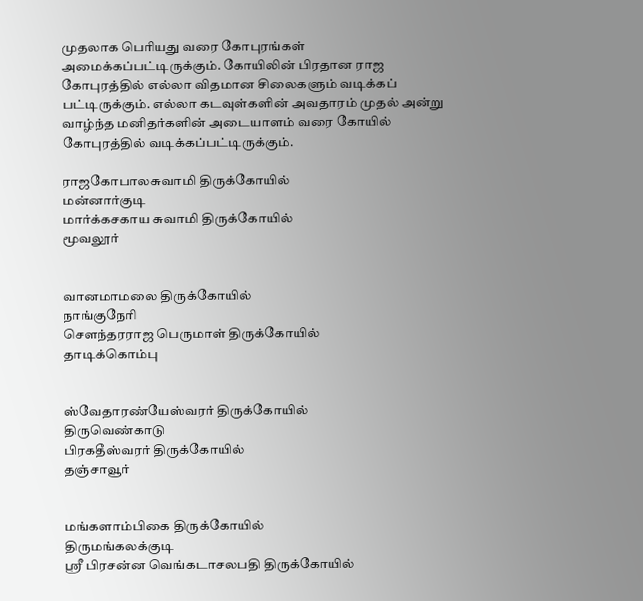முதலாக பெரியது வரை கோபுரங்கள் அமைக்கப்பட்டிருக்கும். கோயிலின் பிரதான ராஜ கோபுரத்தில் எல்லா விதமான சிலைகளும் வடிக்கப் பட்டிருக்கும். எல்லா கடவுள்களின் அவதாரம் முதல் அன்று வாழ்ந்த மனிதர்களின் அடையாளம் வரை கோயில் கோபுரத்தில் வடிக்கப்பட்டிருக்கும்.

ராஜகோபாலசுவாமி திருக்கோயில்
மன்னார்குடி
மார்க்கசகாய சுவாமி திருக்கோயில்
மூவலூர்


வானமாமலை திருக்கோயில்
நாங்குநேரி
சௌந்தரராஜ பெருமாள் திருக்கோயில்
தாடிக்கொம்பு


ஸ்வேதாரண்யேஸ்வரர் திருக்கோயில்
திருவெண்காடு
பிரகதீஸ்வரர் திருக்கோயில்
தஞ்சாவூர்


மங்களாம்பிகை திருக்கோயில்
திருமங்கலக்குடி
ஸ்ரீ பிரசன்ன வெங்கடாசலபதி திருக்கோயில்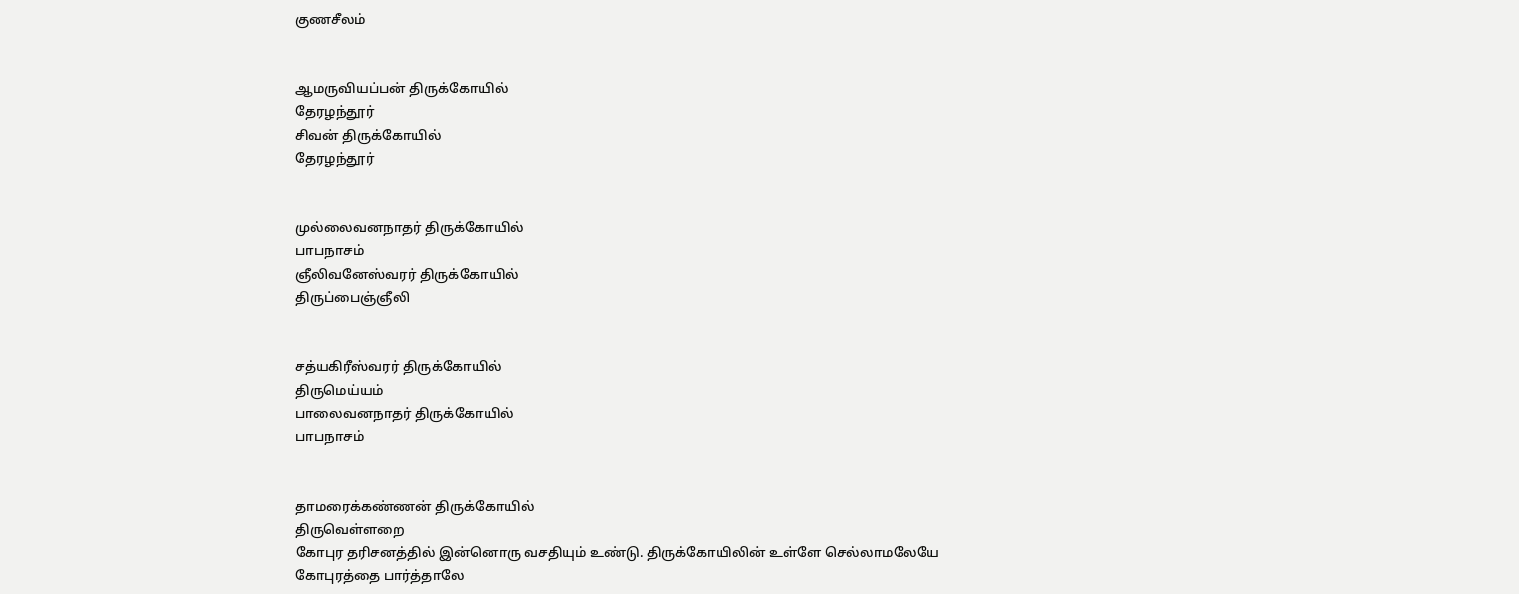குணசீலம்


ஆமருவியப்பன் திருக்கோயில்
தேரழந்தூர்
சிவன் திருக்கோயில்
தேரழந்தூர்


முல்லைவனநாதர் திருக்கோயில்
பாபநாசம்
ஞீலிவனேஸ்வரர் திருக்கோயில்
திருப்பைஞ்ஞீலி


சத்யகிரீஸ்வரர் திருக்கோயில்
திருமெய்யம்
பாலைவனநாதர் திருக்கோயில்
பாபநாசம்


தாமரைக்கண்ணன் திருக்கோயில்
திருவெள்ளறை
கோபுர தரிசனத்தில் இன்னொரு வசதியும் உண்டு. திருக்கோயிலின் உள்ளே செல்லாமலேயே கோபுரத்தை பார்த்தாலே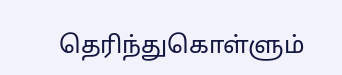தெரிந்துகொள்ளும்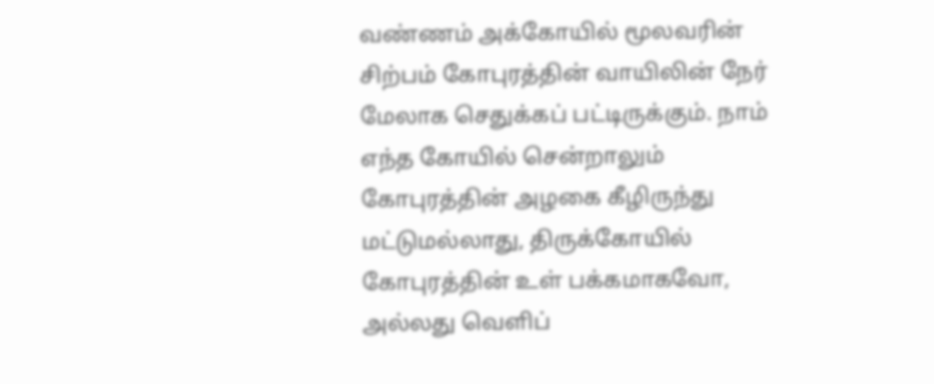வண்ணம் அக்கோயில் மூலவரின் சிற்பம் கோபுரத்தின் வாயிலின் நேர் மேலாக செதுக்கப் பட்டிருக்கும். நாம் எந்த கோயில் சென்றாலும் கோபுரத்தின் அழகை கீழிருந்து மட்டுமல்லாது, திருக்கோயில் கோபுரத்தின் உள் பக்கமாகவோ, அல்லது வெளிப்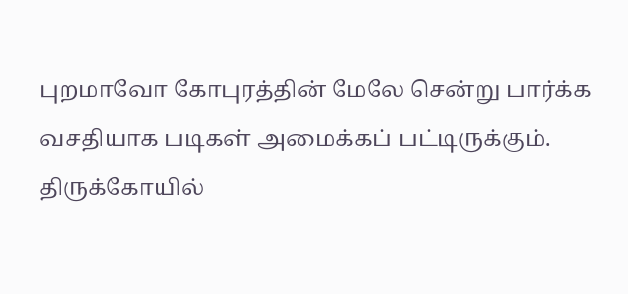புறமாவோ கோபுரத்தின் மேலே சென்று பார்க்க வசதியாக படிகள் அமைக்கப் பட்டிருக்கும். திருக்கோயில்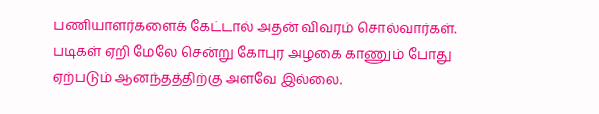பணியாளர்களைக் கேட்டால் அதன் விவரம் சொல்வார்கள். படிகள் ஏறி மேலே சென்று கோபுர அழகை காணும் போது ஏற்படும் ஆனந்தத்திற்கு அளவே இல்லை.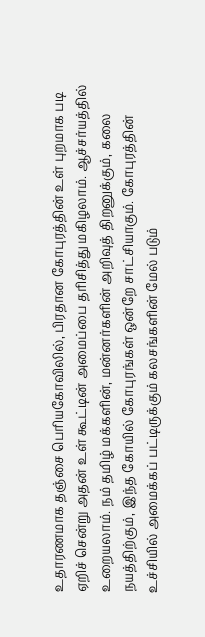உதாரணமாக தஞ்சை பெரியகோவிலில், பிரதான கோபுரத்தின் உள் புறமாக படி ஏறிச் சென்று அதன் உள் கூட்டின் அமைப்பை தரிசித்து மகிழலாம். ஆச்சர்யத்தில் உறையலாம். நம் தமிழ் மக்களின், மன்னர்களின் அறிவுத் திறனுக்கும், கலை நயத்திற்கும், இந்த கோயில் கோபுரங்கள் ஒன்றே சாட்சியாகும். கோபுரத்தின் உச்சியில் அமைக்கப் பட்டிருக்கும் கலசங்களின் மேல் படும்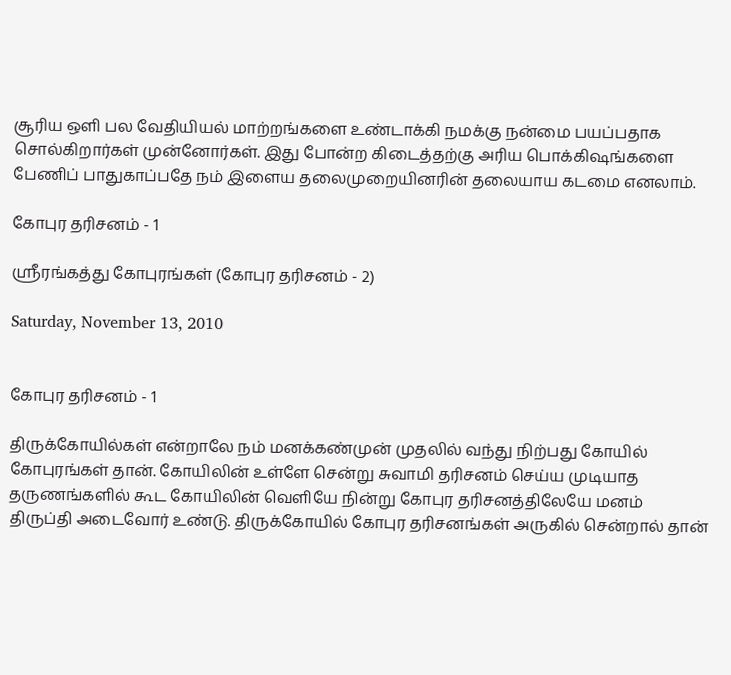சூரிய ஒளி பல வேதியியல் மாற்றங்களை உண்டாக்கி நமக்கு நன்மை பயப்பதாக சொல்கிறார்கள் முன்னோர்கள். இது போன்ற கிடைத்தற்கு அரிய பொக்கிஷங்களை பேணிப் பாதுகாப்பதே நம் இளைய தலைமுறையினரின் தலையாய கடமை எனலாம்.

கோபுர தரிசனம் - 1

ஸ்ரீரங்கத்து கோபுரங்கள் (கோபுர தரிசனம் - 2)

Saturday, November 13, 2010


கோபுர தரிசனம் - 1

திருக்கோயில்கள் என்றாலே நம் மனக்கண்முன் முதலில் வந்து நிற்பது கோயில் கோபுரங்கள் தான். கோயிலின் உள்ளே சென்று சுவாமி தரிசனம் செய்ய முடியாத தருணங்களில் கூட கோயிலின் வெளியே நின்று கோபுர தரிசனத்திலேயே மனம் திருப்தி அடைவோர் உண்டு. திருக்கோயில் கோபுர தரிசனங்கள் அருகில் சென்றால் தான்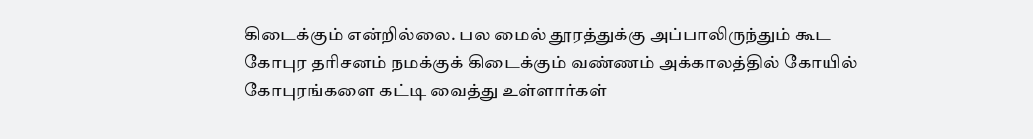கிடைக்கும் என்றில்லை. பல மைல் தூரத்துக்கு அப்பாலிருந்தும் கூட கோபுர தரிசனம் நமக்குக் கிடைக்கும் வண்ணம் அக்காலத்தில் கோயில் கோபுரங்களை கட்டி வைத்து உள்ளார்கள்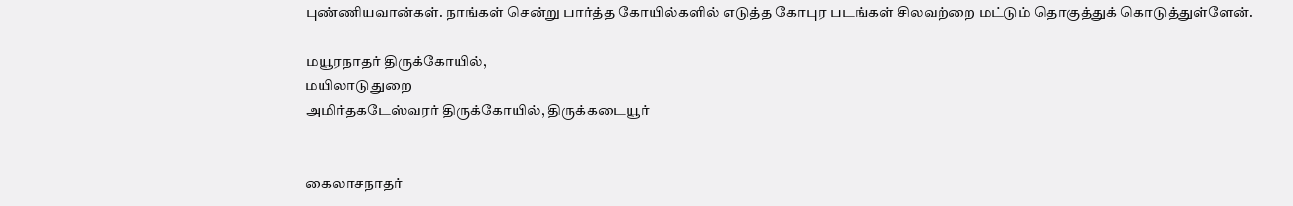புண்ணியவான்கள். நாங்கள் சென்று பார்த்த கோயில்களில் எடுத்த கோபுர படங்கள் சிலவற்றை மட்டும் தொகுத்துக் கொடுத்துள்ளேன்.

மயூரநாதர் திருக்கோயில்,
மயிலாடுதுறை
அமிர்தகடேஸ்வரர் திருக்கோயில், திருக்கடையூர்


கைலாசநாதர்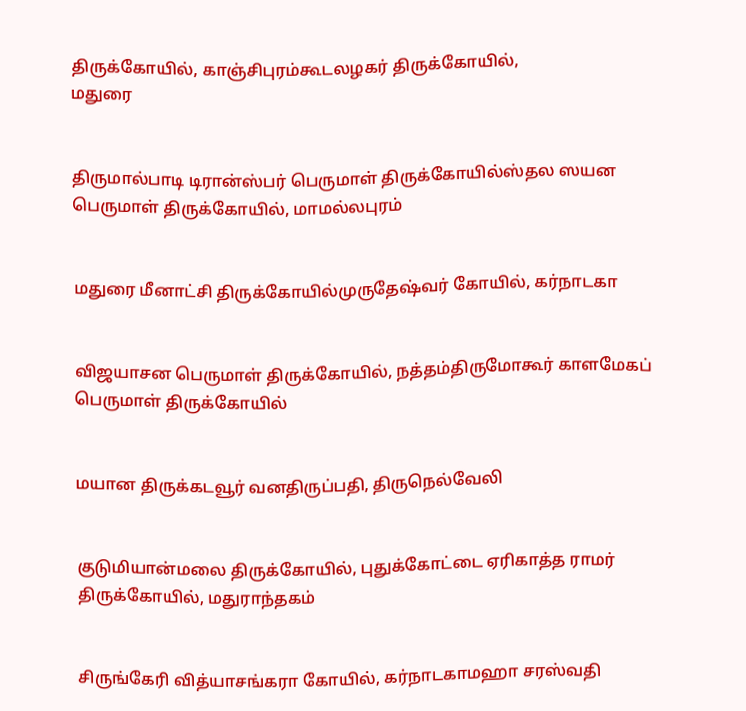திருக்கோயில், காஞ்சிபுரம்கூடலழகர் திருக்கோயில்,
மதுரை


திருமால்பாடி டிரான்ஸ்பர் பெருமாள் திருக்கோயில்ஸ்தல ஸயன பெருமாள் திருக்கோயில், மாமல்லபுரம்


மதுரை மீனாட்சி திருக்கோயில்முருதேஷ்வர் கோயில், கர்நாடகா


விஜயாசன பெருமாள் திருக்கோயில், நத்தம்திருமோகூர் காளமேகப் பெருமாள் திருக்கோயில்


மயான திருக்கடவூர் வனதிருப்பதி, திருநெல்வேலி


குடுமியான்மலை திருக்கோயில், புதுக்கோட்டை ஏரிகாத்த ராமர் திருக்கோயில், மதுராந்தகம்


சிருங்கேரி வித்யாசங்கரா கோயில், கர்நாடகாமஹா சரஸ்வதி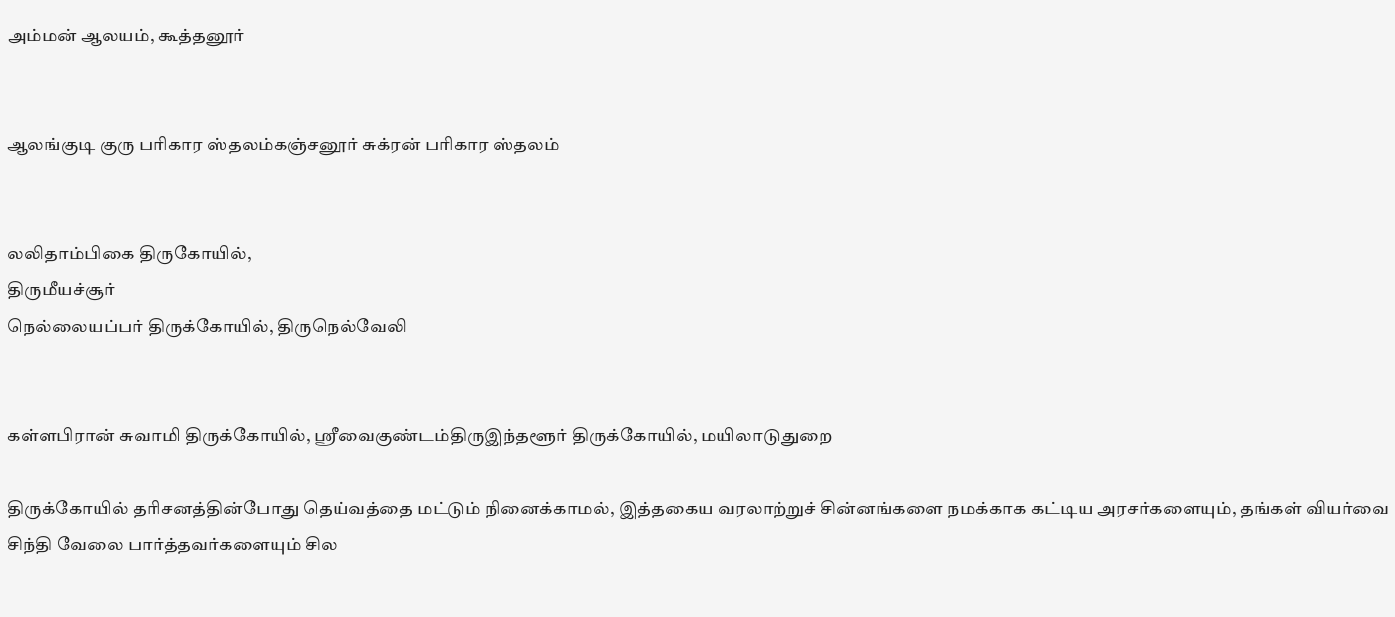அம்மன் ஆலயம், கூத்தனூர்


ஆலங்குடி குரு பரிகார ஸ்தலம்கஞ்சனூர் சுக்ரன் பரிகார ஸ்தலம்


லலிதாம்பிகை திருகோயில்,
திருமீயச்சூர்
நெல்லையப்பர் திருக்கோயில், திருநெல்வேலி


கள்ளபிரான் சுவாமி திருக்கோயில், ஸ்ரீவைகுண்டம்திருஇந்தளூர் திருக்கோயில், மயிலாடுதுறை

திருக்கோயில் தரிசனத்தின்போது தெய்வத்தை மட்டும் நினைக்காமல், இத்தகைய வரலாற்றுச் சின்னங்களை நமக்காக கட்டிய அரசர்களையும், தங்கள் வியர்வை சிந்தி வேலை பார்த்தவர்களையும் சில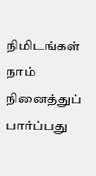நிமிடங்கள் நாம் நினைத்துப் பார்ப்பது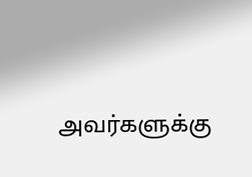அவர்களுக்கு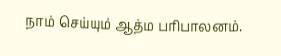நாம் செய்யும் ஆத்ம பரிபாலனம்.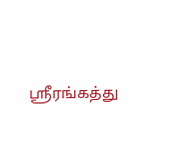ஸ்ரீரங்கத்து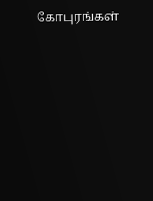கோபுரங்கள்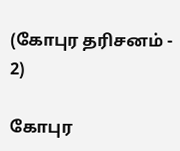(கோபுர தரிசனம் - 2)

கோபுர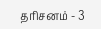தரிசனம் - 3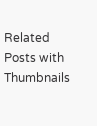Related Posts with Thumbnails